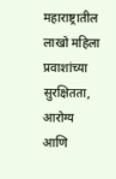महाराष्ट्रातील लाखो महिला प्रवाशांच्या सुरक्षितता, आरोग्य आणि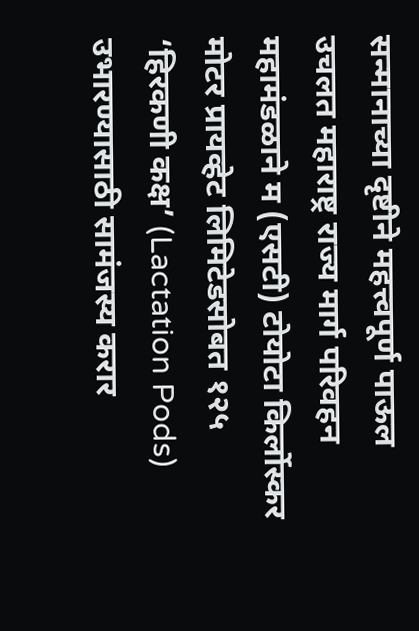सन्मानाच्या दृष्टीने महत्त्वपूर्ण पाऊल उचलत महाराष्ट्र राज्य मार्ग परिवहन महामंडळाने म (एसटी) टोयोटा किर्लोस्कर मोटर प्रायव्हेट लिमिटेडसोबत १२५ ‘हिरकणी कक्ष’ (Lactation Pods) उभारण्यासाठी सामंजस्य करार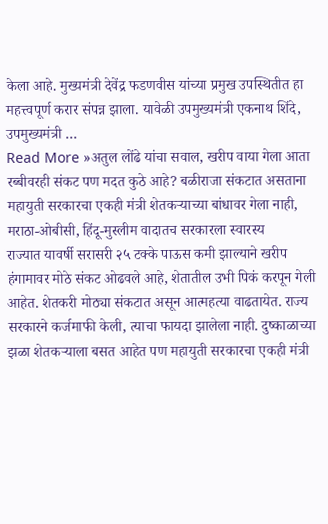केला आहे. मुख्यमंत्री देवेंद्र फडणवीस यांच्या प्रमुख उपस्थितीत हा महत्त्वपूर्ण करार संपन्न झाला. यावेळी उपमुख्यमंत्री एकनाथ शिंदे, उपमुख्यमंत्री …
Read More »अतुल लोंढे यांचा सवाल, खरीप वाया गेला आता रब्बीवरही संकट पण मदत कुठे आहे? बळीराजा संकटात असताना महायुती सरकारचा एकही मंत्री शेतकऱ्याच्या बांधावर गेला नाही, मराठा-ओबीसी, हिंदू-मुस्लीम वादातच सरकारला स्वारस्य
राज्यात यावर्षी सरासरी २५ टक्के पाऊस कमी झाल्याने खरीप हंगामावर मोठे संकट ओढवले आहे, शेतातील उभी पिकं करपून गेली आहेत. शेतकरी मोठ्या संकटात असून आत्महत्या वाढतायेत. राज्य सरकारने कर्जमाफी केली, त्याचा फायदा झालेला नाही. दुष्काळाच्या झळा शेतकऱ्याला बसत आहेत पण महायुती सरकारचा एकही मंत्री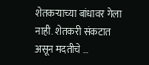शेतकऱ्याच्या बांधावर गेला नाही. शेतकरी संकटात असून मदतीचे …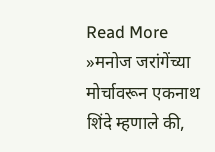Read More »मनोज जरांगेंच्या मोर्चावरून एकनाथ शिंदे म्हणाले की,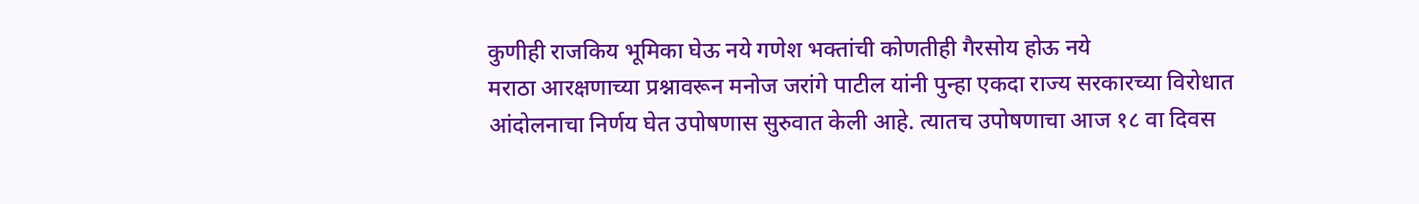कुणीही राजकिय भूमिका घेऊ नये गणेश भक्तांची कोणतीही गैरसोय होऊ नये
मराठा आरक्षणाच्या प्रश्नावरून मनोज जरांगे पाटील यांनी पुन्हा एकदा राज्य सरकारच्या विरोधात आंदोलनाचा निर्णय घेत उपोषणास सुरुवात केली आहे. त्यातच उपोषणाचा आज १८ वा दिवस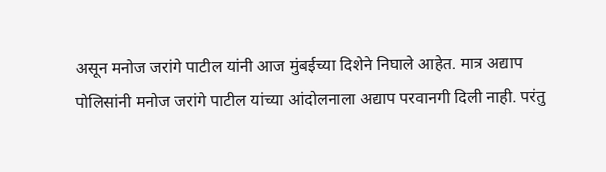असून मनोज जरांगे पाटील यांनी आज मुंबईच्या दिशेने निघाले आहेत. मात्र अद्याप पोलिसांनी मनोज जरांगे पाटील यांच्या आंदोलनाला अद्याप परवानगी दिली नाही. परंतु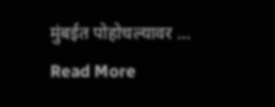मुंबईत पोहोचल्यावर …
Read More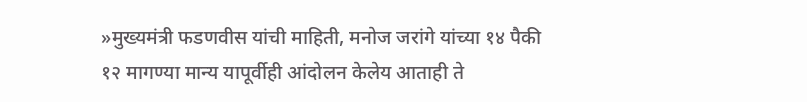»मुख्यमंत्री फडणवीस यांची माहिती, मनोज जरांगे यांच्या १४ पैकी १२ मागण्या मान्य यापूर्वीही आंदोलन केलेय आताही ते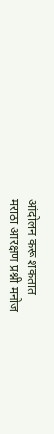आंदोलन करू शकतात
मराठा आरक्षण प्रश्नी मनोज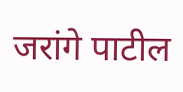जरांगे पाटील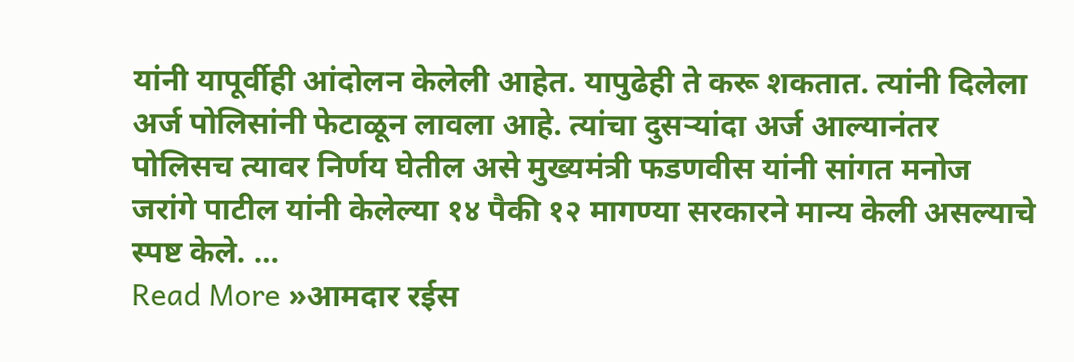यांनी यापूर्वीही आंदोलन केलेली आहेत. यापुढेही ते करू शकतात. त्यांनी दिलेला अर्ज पोलिसांनी फेटाळून लावला आहे. त्यांचा दुसऱ्यांदा अर्ज आल्यानंतर पोलिसच त्यावर निर्णय घेतील असे मुख्यमंत्री फडणवीस यांनी सांगत मनोज जरांगे पाटील यांनी केलेल्या १४ पैकी १२ मागण्या सरकारने मान्य केली असल्याचे स्पष्ट केले. …
Read More »आमदार रईस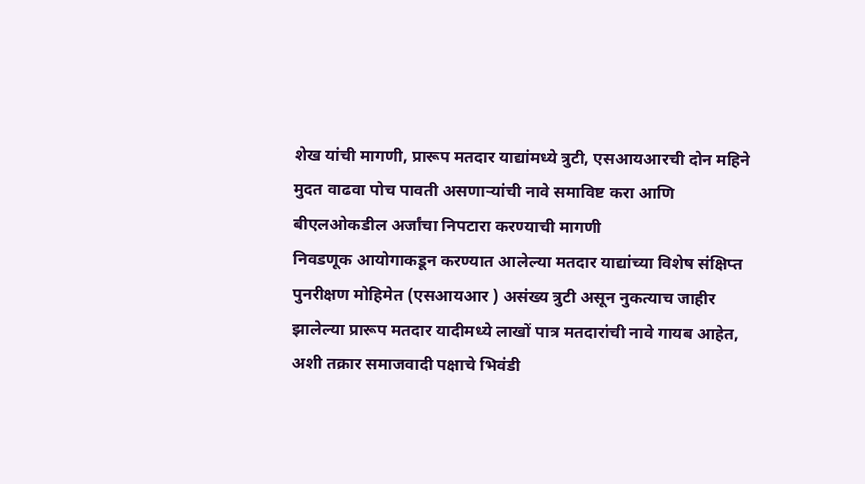शेख यांची मागणी, प्रारूप मतदार याद्यांमध्ये त्रुटी, एसआयआरची दोन महिने मुदत वाढवा पोच पावती असणाऱ्यांची नावे समाविष्ट करा आणि बीएलओकडील अर्जांचा निपटारा करण्याची मागणी
निवडणूक आयोगाकडून करण्यात आलेल्या मतदार याद्यांच्या विशेष संक्षिप्त पुनरीक्षण मोहिमेत (एसआयआर ) असंख्य त्रुटी असून नुकत्याच जाहीर झालेल्या प्रारूप मतदार यादीमध्ये लाखों पात्र मतदारांची नावे गायब आहेत, अशी तक्रार समाजवादी पक्षाचे भिवंडी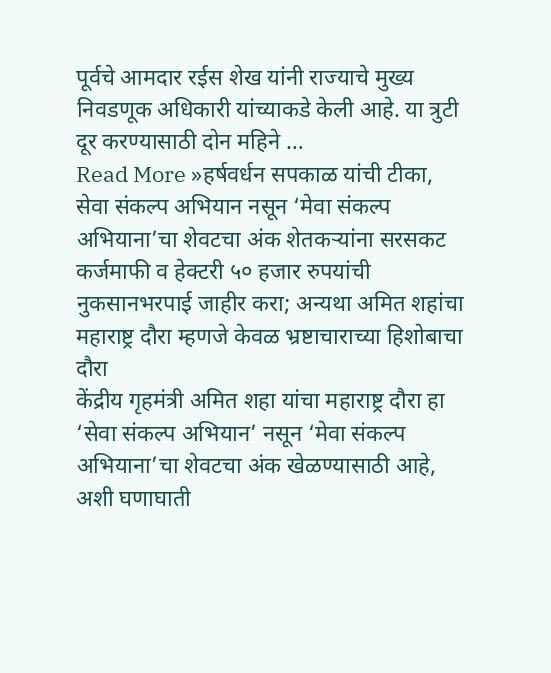पूर्वचे आमदार रईस शेख यांनी राज्याचे मुख्य निवडणूक अधिकारी यांच्याकडे केली आहे. या त्रुटी दूर करण्यासाठी दोन महिने …
Read More »हर्षवर्धन सपकाळ यांची टीका, सेवा संकल्प अभियान नसून ‘मेवा संकल्प अभियाना’चा शेवटचा अंक शेतकऱ्यांना सरसकट कर्जमाफी व हेक्टरी ५० हजार रुपयांची नुकसानभरपाई जाहीर करा; अन्यथा अमित शहांचा महाराष्ट्र दौरा म्हणजे केवळ भ्रष्टाचाराच्या हिशोबाचा दौरा
केंद्रीय गृहमंत्री अमित शहा यांचा महाराष्ट्र दौरा हा ‘सेवा संकल्प अभियान’ नसून ‘मेवा संकल्प अभियाना’चा शेवटचा अंक खेळण्यासाठी आहे, अशी घणाघाती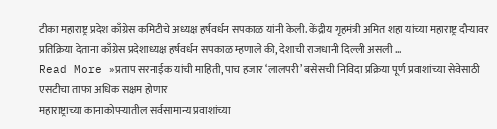टीका महाराष्ट्र प्रदेश काँग्रेस कमिटीचे अध्यक्ष हर्षवर्धन सपकाळ यांनी केली. केंद्रीय गृहमंत्री अमित शहा यांच्या महाराष्ट्र दौऱ्यावर प्रतिक्रिया देताना काँग्रेस प्रदेशाध्यक्ष हर्षवर्धन सपकाळ म्हणाले की, देशाची राजधानी दिल्ली असली …
Read More »प्रताप सरनाईक यांची माहिती, पाच हजार ‘लालपरी’ बसेसची निविदा प्रक्रिया पूर्ण प्रवाशांच्या सेवेसाठी एसटीचा ताफा अधिक सक्षम होणार
महाराष्ट्राच्या कानाकोपऱ्यातील सर्वसामान्य प्रवाशांच्या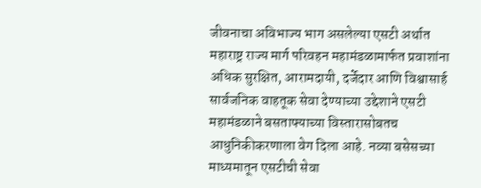जीवनाचा अविभाज्य भाग असलेल्या एसटी अर्थात महाराष्ट्र राज्य मार्ग परिवहन महामंडळामार्फत प्रवाशांना अधिक सुरक्षित, आरामदायी, दर्जेदार आणि विश्वासार्ह सार्वजनिक वाहतूक सेवा देण्याच्या उद्देशाने एसटी महामंडळाने बसताफ्याच्या विस्तारासोबतच आधुनिकीकरणाला वेग दिला आहे. नव्या बसेसच्या माध्यमातून एसटीची सेवा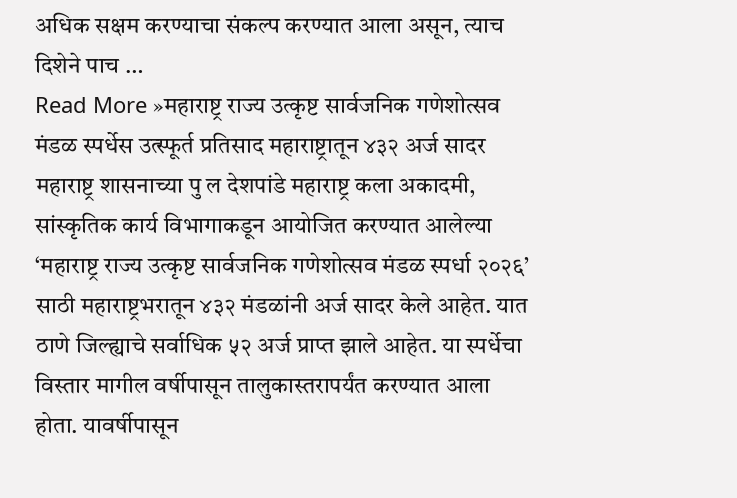अधिक सक्षम करण्याचा संकल्प करण्यात आला असून, त्याच दिशेने पाच …
Read More »महाराष्ट्र राज्य उत्कृष्ट सार्वजनिक गणेशोत्सव मंडळ स्पर्धेस उत्स्फूर्त प्रतिसाद महाराष्ट्रातून ४३२ अर्ज सादर
महाराष्ट्र शासनाच्या पु ल देशपांडे महाराष्ट्र कला अकादमी, सांस्कृतिक कार्य विभागाकडून आयोजित करण्यात आलेल्या ‘महाराष्ट्र राज्य उत्कृष्ट सार्वजनिक गणेशोत्सव मंडळ स्पर्धा २०२६’ साठी महाराष्ट्रभरातून ४३२ मंडळांनी अर्ज सादर केले आहेत. यात ठाणे जिल्ह्याचे सर्वाधिक ५२ अर्ज प्राप्त झाले आहेत. या स्पर्धेचा विस्तार मागील वर्षीपासून तालुकास्तरापर्यंत करण्यात आला होता. यावर्षीपासून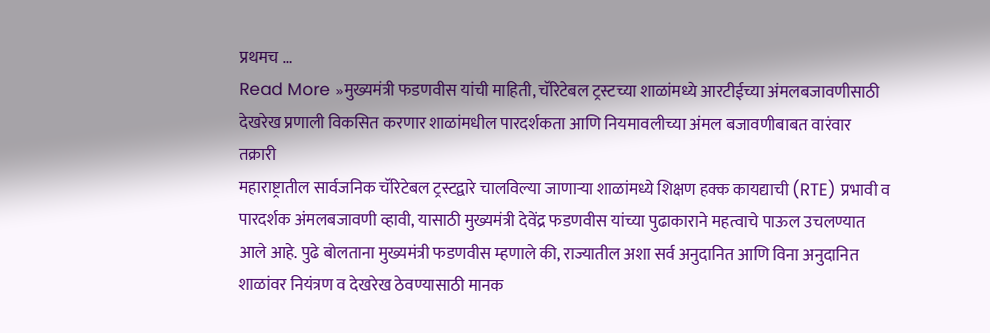प्रथमच …
Read More »मुख्यमंत्री फडणवीस यांची माहिती, चॅरिटेबल ट्रस्टच्या शाळांमध्ये आरटीईच्या अंमलबजावणीसाठी देखरेख प्रणाली विकसित करणार शाळांमधील पारदर्शकता आणि नियमावलीच्या अंमल बजावणीबाबत वारंवार तक्रारी
महाराष्ट्रातील सार्वजनिक चॅरिटेबल ट्रस्टद्वारे चालविल्या जाणाऱ्या शाळांमध्ये शिक्षण हक्क कायद्याची (RTE) प्रभावी व पारदर्शक अंमलबजावणी व्हावी, यासाठी मुख्यमंत्री देवेंद्र फडणवीस यांच्या पुढाकाराने महत्वाचे पाऊल उचलण्यात आले आहे. पुढे बोलताना मुख्यमंत्री फडणवीस म्हणाले की, राज्यातील अशा सर्व अनुदानित आणि विना अनुदानित शाळांवर नियंत्रण व देखरेख ठेवण्यासाठी मानक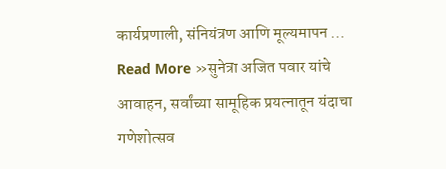कार्यप्रणाली, संनियंत्रण आणि मूल्यमापन …
Read More »सुनेत्रा अजित पवार यांचे आवाहन, सर्वांच्या सामूहिक प्रयत्नातून यंदाचा गणेशोत्सव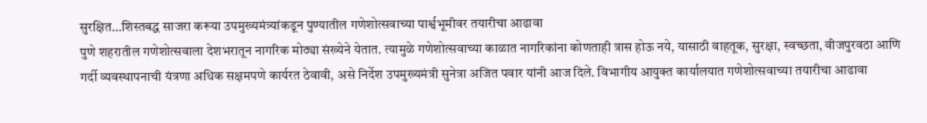सुरक्षित…शिस्तबद्ध साजरा करूया उपमुख्यमंत्र्यांकडून पुण्यातील गणेशोत्सवाच्या पार्श्वभूमीवर तयारीचा आढावा
पुणे शहरातील गणेशोत्सवाला देशभरातून नागरिक मोठ्या संख्येने येतात. त्यामुळे गणेशोत्सवाच्या काळात नागरिकांना कोणताही त्रास होऊ नये, यासाठी वाहतूक, सुरक्षा, स्वच्छता, वीजपुरवठा आणि गर्दी व्यवस्थापनाची यंत्रणा अधिक सक्षमपणे कार्यरत ठेवावी, असे निर्देश उपमुख्यमंत्री सुनेत्रा अजित पवार यांनी आज दिले. विभागीय आयुक्त कार्यालयात गणेशोत्सवाच्या तयारीचा आढावा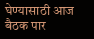घेण्यासाठी आज बैठक पार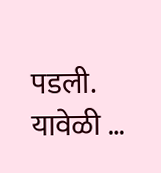पडली. यावेळी …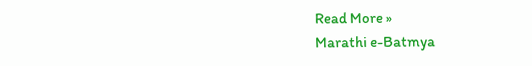Read More »
Marathi e-Batmya